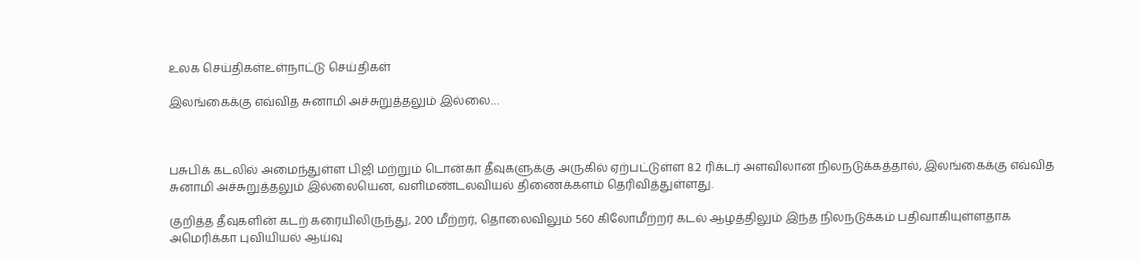உலக செய்திகள்உள்நாட்டு செய்திகள்

இலங்கைக்கு எவ்வித சுனாமி அச்சுறுத்தலும் இல்லை…



பசுபிக் கடலில் அமைந்துள்ள பிஜி மற்றும் டொன்கா தீவுகளுக்கு அருகில் ஏற்பட்டுள்ள 8.2 ரிக்டர் அளவிலான நிலநடுக்கத்தால், இலங்கைக்கு எவ்வித சுனாமி அச்சுறுத்தலும் இல்லையென, வளிமண்டலவியல் திணைக்களம் தெரிவித்துள்ளது.

குறித்த தீவுகளின் கடற் கரையிலிருந்து, 200 மீற்றர், தொலைவிலும் 560 கிலோமீற்றர் கடல் ஆழத்திலும் இந்த நிலநடுக்கம் பதிவாகியுள்ளதாக அமெரிக்கா புவியியல் ஆய்வு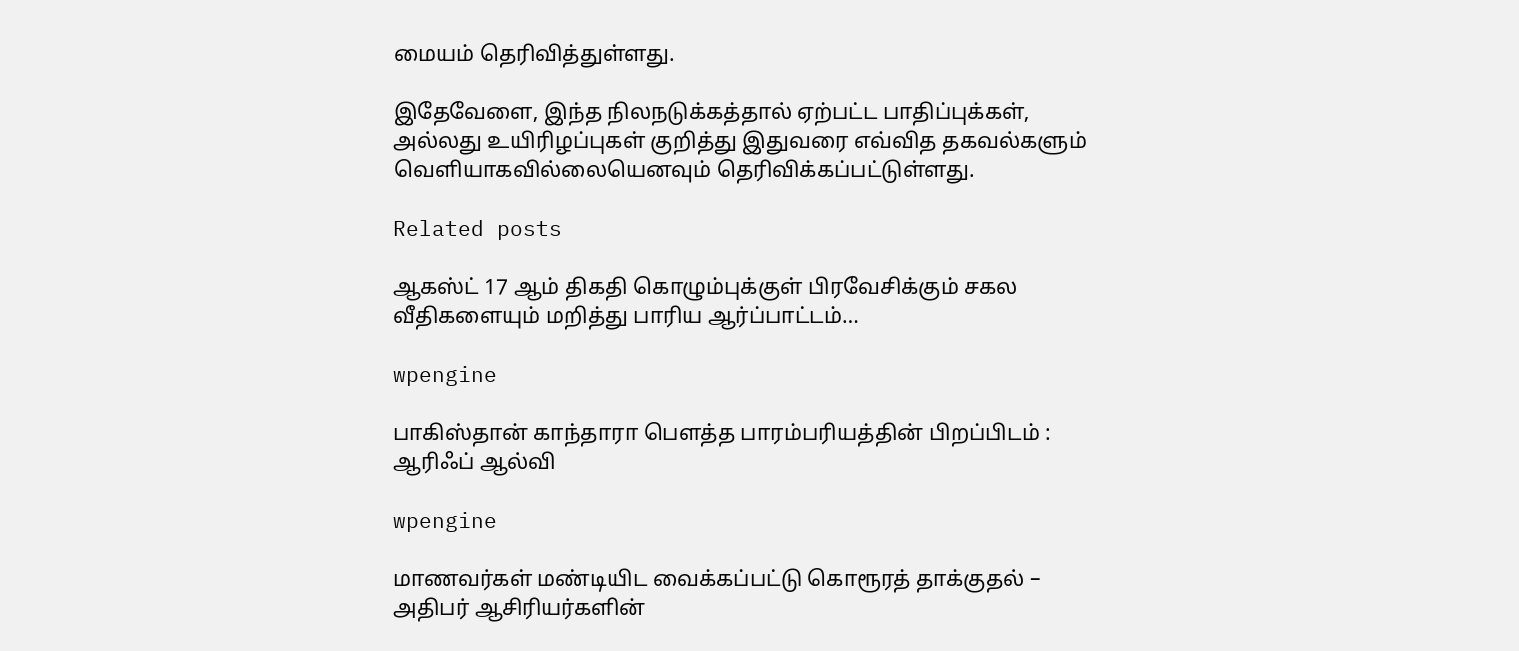மையம் தெரிவித்துள்ளது.

இதேவேளை, இந்த நிலநடுக்கத்தால் ஏற்பட்ட பாதிப்புக்கள், அல்லது உயிரிழப்புகள் குறித்து இதுவரை எவ்வித தகவல்களும் வெளியாகவில்லையெனவும் தெரிவிக்கப்பட்டுள்ளது.

Related posts

ஆகஸ்ட் 17 ஆம் திகதி கொழும்புக்குள் பிரவேசிக்கும் சகல வீதிகளையும் மறித்து பாரிய ஆர்ப்பாட்டம்…

wpengine

பாகிஸ்தான் காந்தாரா பெளத்த பாரம்பரியத்தின் பிறப்பிடம் : ஆரிஃப் ஆல்வி

wpengine

மாணவர்கள் மண்டியிட வைக்கப்பட்டு கொரூரத் தாக்குதல் – அதிபர் ஆசிரியர்களின்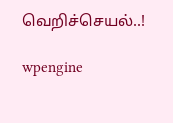வெறிச்செயல்..!

wpengine